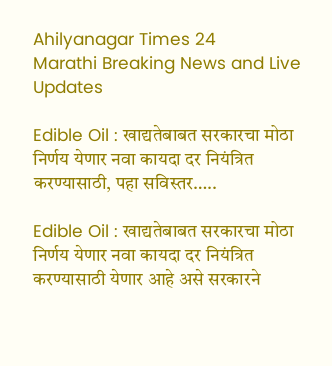Ahilyanagar Times 24
Marathi Breaking News and Live Updates

Edible Oil : खाद्यतेबाबत सरकारचा मोठा निर्णय येणार नवा कायदा दर नियंत्रित करण्यासाठी, पहा सविस्तर…..

Edible Oil : खाद्यतेबाबत सरकारचा मोठा निर्णय येणार नवा कायदा दर नियंत्रित करण्यासाठी येणार आहे असे सरकारने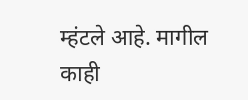म्हंटले आहे. मागील काही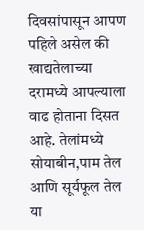दिवसांपासून आपण पहिले असेल की खाद्यतेलाच्या दरामध्ये आपल्याला वाढ होताना दिसत आहे. तेलांमध्ये सोयाबीन,पाम तेल आणि सूर्यफूल तेल या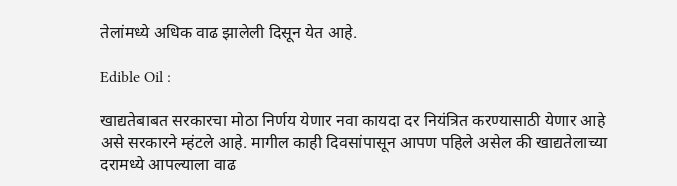तेलांमध्ये अधिक वाढ झालेली दिसून येत आहे.

Edible Oil :

खाद्यतेबाबत सरकारचा मोठा निर्णय येणार नवा कायदा दर नियंत्रित करण्यासाठी येणार आहे असे सरकारने म्हंटले आहे. मागील काही दिवसांपासून आपण पहिले असेल की खाद्यतेलाच्या दरामध्ये आपल्याला वाढ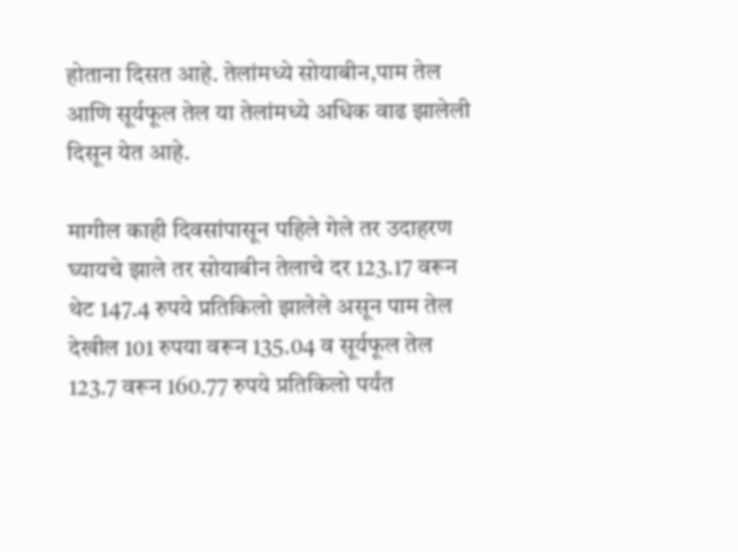होताना दिसत आहे. तेलांमध्ये सोयाबीन,पाम तेल आणि सूर्यफूल तेल या तेलांमध्ये अधिक वाढ झालेली दिसून येत आहे.

मागील काही दिवसांपासून पहिले गेले तर उदाहरण घ्यायचे झाले तर सोयाबीन तेलाचे दर 123.17 वरून थेट 147.4 रुपये प्रतिकिलो झालेले असून पाम तेल देखील 101 रुपया वरून 135.04 व सूर्यफूल तेल 123.7 वरून 160.77 रुपये प्रतिकिलो पर्यंत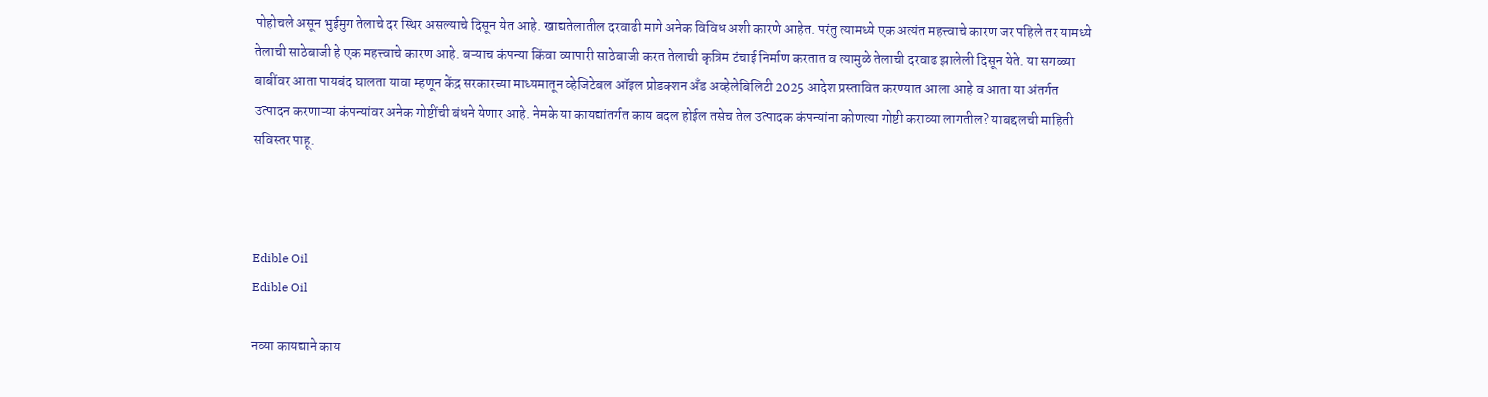पोहोचले असून भुईमुग तेलाचे दर स्थिर असल्याचे दिसून येत आहे. खाद्यतेलातील दरवाढी मागे अनेक विविध अशी कारणे आहेत. परंतु त्यामध्ये एक अत्यंत महत्त्वाचे कारण जर पहिले तर यामध्ये तेलाची साठेबाजी हे एक महत्त्वाचे कारण आहे. बऱ्याच कंपन्या किंवा व्यापारी साठेबाजी करत तेलाची कृत्रिम टंचाई निर्माण करतात व त्यामुळे तेलाची दरवाढ झालेली दिसून येते. या सगळ्या बाबींवर आता पायबंद घालता यावा म्हणून केंद्र सरकारच्या माध्यमातून व्हेजिटेबल ऑइल प्रोडक्शन अँड अव्हेलेबिलिटी 2025 आदेश प्रस्तावित करण्यात आला आहे व आता या अंतर्गत उत्पादन करणाऱ्या कंपन्यांवर अनेक गोष्टींची बंधने येणार आहे. नेमके या कायद्यांतर्गत काय बदल होईल तसेच तेल उत्पादक कंपन्यांना कोणत्या गोष्टी कराव्या लागतील? याबद्दलची माहिती सविस्तर पाहू.



Edible Oil
Edible Oil

नव्या कायद्याने काय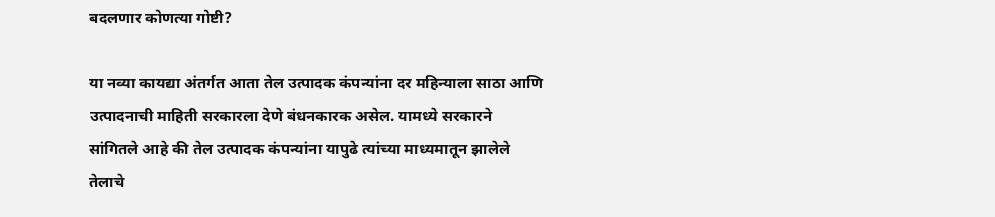बदलणार कोणत्या गोष्टी?

या नव्या कायद्या अंतर्गत आता तेल उत्पादक कंपन्यांना दर महिन्याला साठा आणि उत्पादनाची माहिती सरकारला देणे बंधनकारक असेल. यामध्ये सरकारने सांगितले आहे की तेल उत्पादक कंपन्यांना यापुढे त्यांच्या माध्यमातून झालेले तेलाचे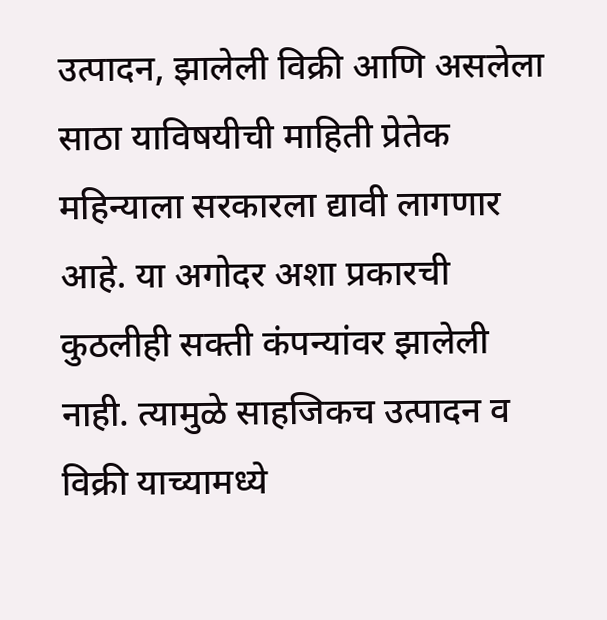उत्पादन, झालेली विक्री आणि असलेला साठा याविषयीची माहिती प्रेतेक महिन्याला सरकारला द्यावी लागणार आहे. या अगोदर अशा प्रकारची कुठलीही सक्ती कंपन्यांवर झालेली नाही. त्यामुळे साहजिकच उत्पादन व विक्री याच्यामध्ये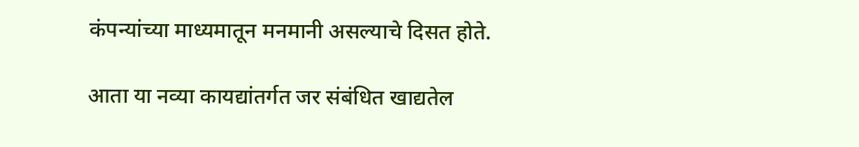कंपन्यांच्या माध्यमातून मनमानी असल्याचे दिसत होते.

आता या नव्या कायद्यांतर्गत जर संबंधित खाद्यतेल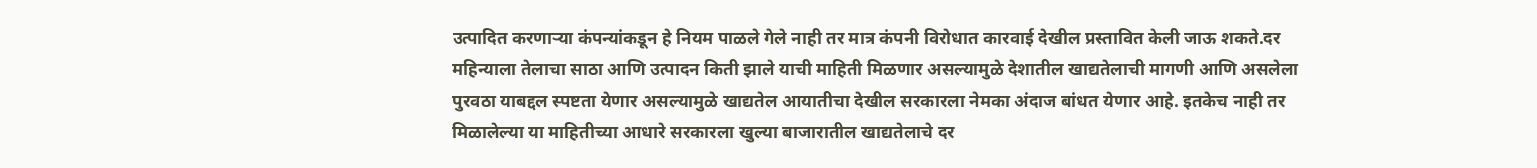उत्पादित करणाऱ्या कंपन्यांकडून हे नियम पाळले गेले नाही तर मात्र कंपनी विरोधात कारवाई देखील प्रस्तावित केली जाऊ शकते.दर महिन्याला तेलाचा साठा आणि उत्पादन किती झाले याची माहिती मिळणार असल्यामुळे देशातील खाद्यतेलाची मागणी आणि असलेला पुरवठा याबद्दल स्पष्टता येणार असल्यामुळे खाद्यतेल आयातीचा देखील सरकारला नेमका अंदाज बांधत येणार आहे. इतकेच नाही तर मिळालेल्या या माहितीच्या आधारे सरकारला खुल्या बाजारातील खाद्यतेलाचे दर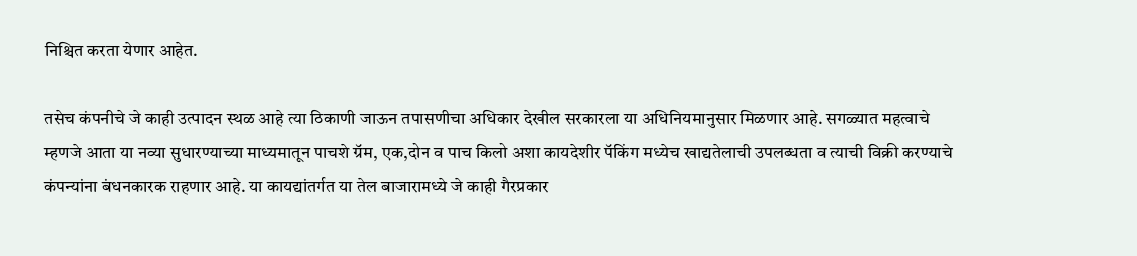निश्चित करता येणार आहेत.

तसेच कंपनीचे जे काही उत्पादन स्थळ आहे त्या ठिकाणी जाऊन तपासणीचा अधिकार देखील सरकारला या अधिनियमानुसार मिळणार आहे. सगळ्यात महत्वाचे म्हणजे आता या नव्या सुधारण्याच्या माध्यमातून पाचशे ग्रॅम, एक,दोन व पाच किलो अशा कायदेशीर पॅकिंग मध्येच खाद्यतेलाची उपलब्धता व त्याची विक्री करण्याचे कंपन्यांना बंधनकारक राहणार आहे. या कायद्यांतर्गत या तेल बाजारामध्ये जे काही गैरप्रकार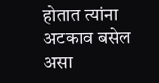होतात त्यांना अटकाव बसेल असा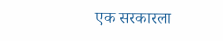एक सरकारला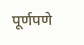पूर्णपणे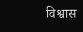विश्वास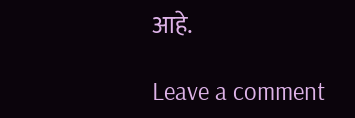आहे.

Leave a comment